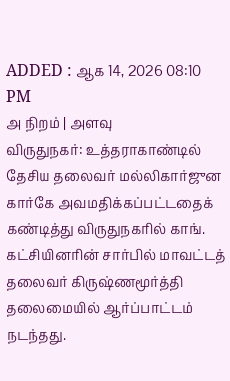ADDED : ஆக 14, 2026 08:10 PM
அ நிறம் | அளவு
விருதுநகர்: உத்தராகாண்டில் தேசிய தலைவர் மல்லிகார்ஜுன கார்கே அவமதிக்கப்பட்டதைக் கண்டித்து விருதுநகரில் காங்.
கட்சியினரின் சார்பில் மாவட்டத் தலைவர் கிருஷ்ணமூர்த்தி தலைமையில் ஆர்ப்பாட்டம் நடந்தது.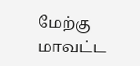மேற்கு மாவட்ட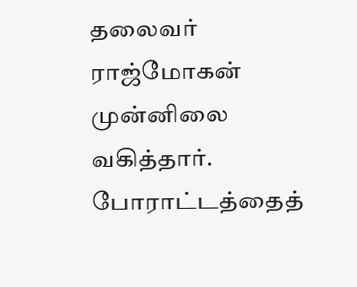தலைவர் ராஜ்மோகன் முன்னிலை வகித்தார். போராட்டத்தைத்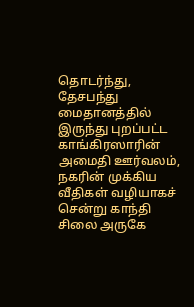தொடர்ந்து, தேசபந்து மைதானத்தில் இருந்து புறப்பட்ட காங்கிரஸாரின் அமைதி ஊர்வலம், நகரின் முக்கிய வீதிகள் வழியாகச் சென்று காந்தி சிலை அருகே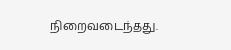நிறைவடைந்தது.